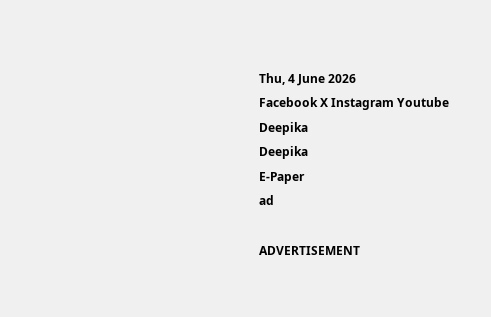Thu, 4 June 2026
Facebook X Instagram Youtube
Deepika
Deepika
E-Paper
ad

ADVERTISEMENT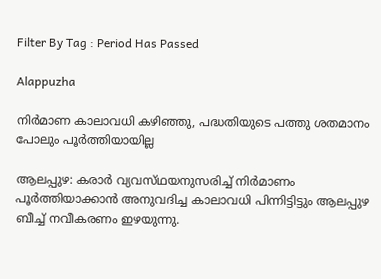Filter By Tag : Period Has Passed

Alappuzha

നിർമാണ കാലാവധി കഴിഞ്ഞു, പദ്ധതിയുടെ പത്തു ശതമാനം പോലും പൂർത്തിയായില്ല

ആലപ്പുഴ: കരാർ വ്യവസ്‌ഥയനുസരിച്ച് നിർമാണം പൂർത്തിയാക്കാൻ അനുവദിച്ച കാലാവധി പിന്നിട്ടിട്ടും ആലപ്പുഴ ബീച്ച് നവീകരണം ഇഴയുന്നു.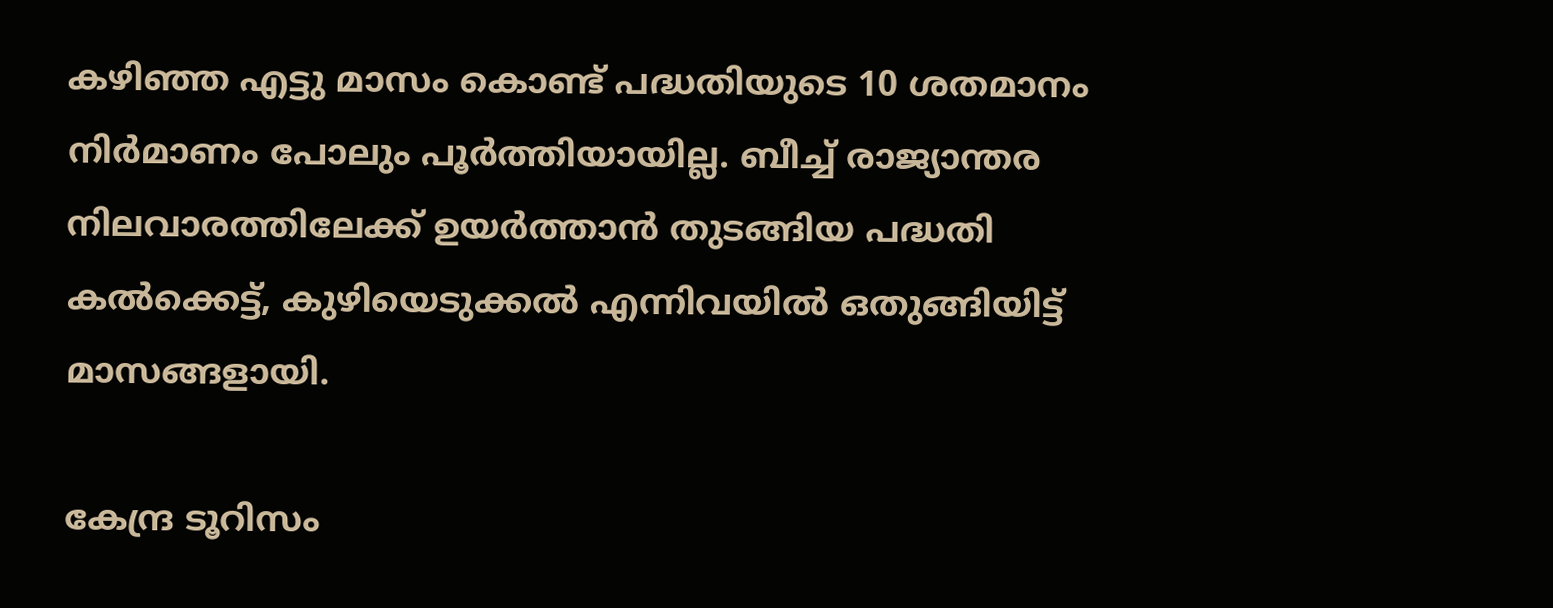കഴിഞ്ഞ എട്ടു മാസം കൊണ്ട് പദ്ധതിയുടെ 10 ശതമാനം നിർമാണം പോലും പൂർത്തിയായില്ല. ബീച്ച് രാജ്യാന്തര നിലവാരത്തിലേക്ക് ഉയർത്താൻ തുടങ്ങിയ പദ്ധതി കൽക്കെട്ട്, കുഴിയെടുക്കൽ എന്നിവയിൽ ഒതുങ്ങിയിട്ട് മാസങ്ങളായി.

കേന്ദ്ര ടൂറിസം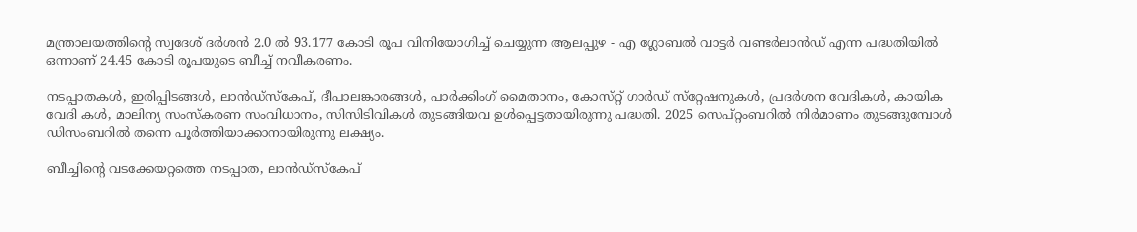മന്ത്രാലയത്തിന്‍റെ സ്വദേശ് ദർശൻ 2.0 ൽ 93.177 കോടി രൂപ വിനിയോഗിച്ച് ചെയ്യുന്ന ആലപ്പുഴ - എ ഗ്ലോബൽ വാട്ടർ വണ്ടർലാൻഡ് എന്ന പദ്ധതിയിൽ ഒന്നാണ് 24.45 കോടി രൂപയുടെ ബീച്ച് നവീകരണം.

നടപ്പാതകൾ, ഇരിപ്പിടങ്ങൾ, ലാൻഡ്സ്കേപ്, ദീപാലങ്കാരങ്ങൾ, പാർക്കിംഗ് മൈതാനം, കോസ്‌റ്റ് ഗാർഡ് സ്‌റ്റേഷനുകൾ, പ്രദർശന വേദികൾ, കായിക വേദി കൾ, മാലിന്യ സംസ്കരണ സംവിധാനം, സിസിടിവികൾ തുടങ്ങിയവ ഉൾപ്പെട്ടതായിരുന്നു പദ്ധതി. 2025 സെപ്റ്റംബറിൽ നിർമാണം തുടങ്ങുമ്പോൾ ഡിസംബറിൽ തന്നെ പൂർത്തിയാക്കാനായിരുന്നു ലക്ഷ്യം.

ബീച്ചിന്‍റെ വടക്കേയറ്റത്തെ നടപ്പാത, ലാൻഡ്സ്കേപ്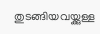തുടങ്ങിയവയ്ക്കുള്ള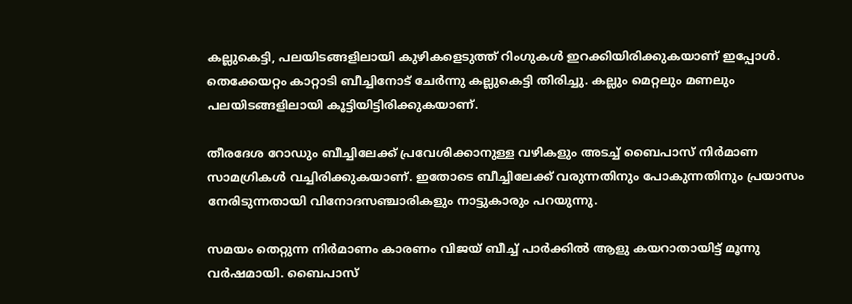കല്ലുകെട്ടി, പലയിടങ്ങളിലായി കുഴികളെടുത്ത് റിംഗുകൾ ഇറക്കിയിരിക്കുകയാണ് ഇപ്പോൾ. തെക്കേയറ്റം കാറ്റാടി ബീച്ചിനോട് ചേർന്നു കല്ലുകെട്ടി തിരിച്ചു. കല്ലും മെറ്റലും മണലും പലയിടങ്ങളിലായി കൂട്ടിയിട്ടിരിക്കുകയാണ്.

തീരദേശ റോഡും ബീച്ചിലേക്ക് പ്രവേശിക്കാനുള്ള വഴികളും അടച്ച് ബൈപാസ് നിർമാണ സാമഗ്രികൾ വച്ചിരിക്കുകയാണ്. ഇതോടെ ബീച്ചിലേക്ക് വരുന്നതിനും പോകുന്നതിനും പ്രയാസം നേരിടുന്നതായി വിനോദസഞ്ചാരികളും നാട്ടുകാരും പറയുന്നു.

സമയം തെറ്റുന്ന നിർമാണം കാരണം വിജയ് ബീച്ച് പാർക്കിൽ ആളു കയറാതായിട്ട് മൂന്നു വർഷമായി. ബൈപാസ്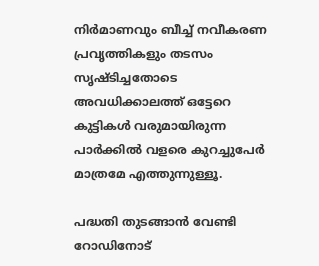നിർമാണവും ബീച്ച് നവീകരണ പ്രവൃത്തികളും തടസം സൃഷ്ടിച്ചതോടെ അവധിക്കാലത്ത് ഒട്ടേറെ കുട്ടികൾ വരുമായിരുന്ന പാർക്കിൽ വളരെ കുറച്ചുപേർ മാത്രമേ എത്തുന്നുള്ളൂ.

പദ്ധതി തുടങ്ങാൻ വേണ്ടി റോഡിനോട്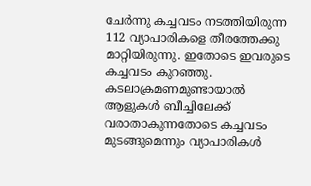ചേർന്നു കച്ചവടം നടത്തിയിരുന്ന 112 വ്യാപാരികളെ തീരത്തേക്കു മാറ്റിയിരുന്നു. ഇതോടെ ഇവരുടെ കച്ചവടം കുറഞ്ഞു. കടലാക്രമണമുണ്ടായാൽ ആളുകൾ ബീച്ചിലേക്ക് വരാതാകുന്നതോടെ കച്ചവടം മുടങ്ങുമെന്നും വ്യാപാരികൾ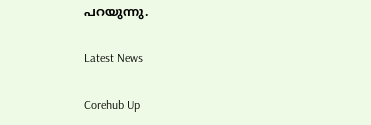പറയുന്നു.

Latest News

Corehub Up